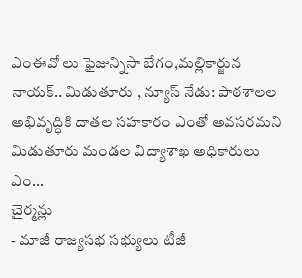ఎంఈవో లు ఫైజున్నిసా బేగం,మల్లికార్జున నాయక్.. మిడుతూరు , న్యూస్ నేడు: పాఠశాలల అభివృద్ధికి దాతల సహకారం ఎంతో అవసరమని మిడుతూరు మండల విద్యాశాఖ అధికారులు ఎం...
చైర్మన్లు
- మాజీ రాజ్యసభ సభ్యులు టీజీ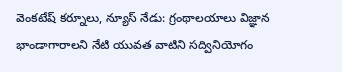వెంకటేష్ కర్నూలు, న్యూస్ నేడు: గ్రంథాలయాలు విజ్ఞాన భాండాగారాలని నేటి యువత వాటిని సద్వినియోగం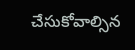చేసుకోవాల్సిన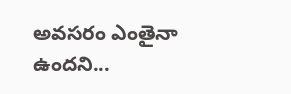అవసరం ఎంతైనా ఉందని...